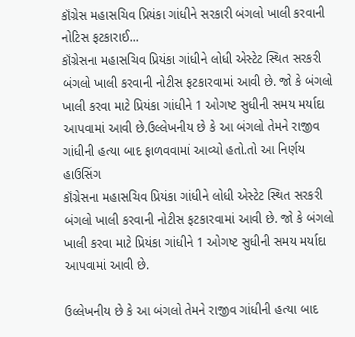કૉંગ્રેસ મહાસચિવ પ્રિયંકા ગાંધીને સરકારી બંગલો ખાલી કરવાની નોટિસ ફટકારાઈ...
કૉંગ્રેસના મહાસચિવ પ્રિયંકા ગાંધીને લોધી એસ્ટેટ સ્થિત સરકરી બંગલો ખાલી કરવાની નોટીસ ફટકારવામાં આવી છે. જો કે બંગલો ખાલી કરવા માટે પ્રિયંકા ગાંધીને 1 ઓગષ્ટ સુધીની સમય મર્યાદા આપવામાં આવી છે.ઉલ્લેખનીય છે કે આ બંગલો તેમને રાજીવ ગાંધીની હત્યા બાદ ફાળવવામાં આવ્યો હતો.તો આ નિર્ણય હાઉસિંગ
કૉંગ્રેસના મહાસચિવ પ્રિયંકા ગાંધીને લોધી એસ્ટેટ સ્થિત સરકરી બંગલો ખાલી કરવાની નોટીસ ફટકારવામાં આવી છે. જો કે બંગલો ખાલી કરવા માટે પ્રિયંકા ગાંધીને 1 ઓગષ્ટ સુધીની સમય મર્યાદા આપવામાં આવી છે.

ઉલ્લેખનીય છે કે આ બંગલો તેમને રાજીવ ગાંધીની હત્યા બાદ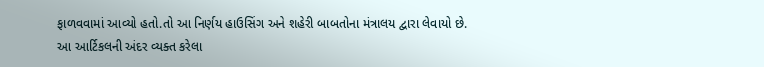ફાળવવામાં આવ્યો હતો.તો આ નિર્ણય હાઉસિંગ અને શહેરી બાબતોના મંત્રાલય દ્વારા લેવાયો છે.
આ આર્ટિકલની અંદર વ્યક્ત કરેલા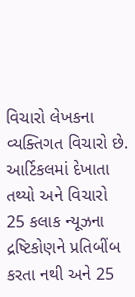વિચારો લેખકના વ્યક્તિગત વિચારો છે. આર્ટિકલમાં દેખાતા તથ્યો અને વિચારો 25 કલાક ન્યૂઝના દ્રષ્ટિકોણને પ્રતિબીંબ કરતા નથી અને 25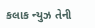કલાક ન્યુઝ તેની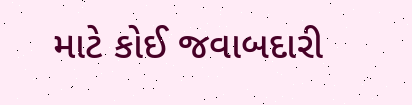માટે કોઈ જવાબદારી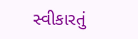સ્વીકારતું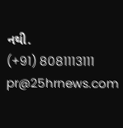નથી.
(+91) 8081113111
pr@25hrnews.com